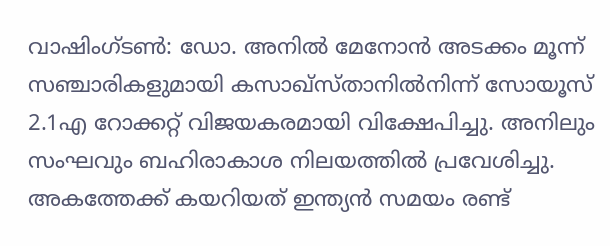വാഷിംഗ്ടൺ: ഡോ. അനിൽ മേനോൻ അടക്കം മൂന്ന് സഞ്ചാരികളുമായി കസാഖ്സ്താനിൽനിന്ന് സോയൂസ് 2.1എ റോക്കറ്റ് വിജയകരമായി വിക്ഷേപിച്ചു. അനിലും സംഘവും ബഹിരാകാശ നിലയത്തിൽ പ്രവേശിച്ചു. അകത്തേക്ക് കയറിയത് ഇന്ത്യൻ സമയം രണ്ട്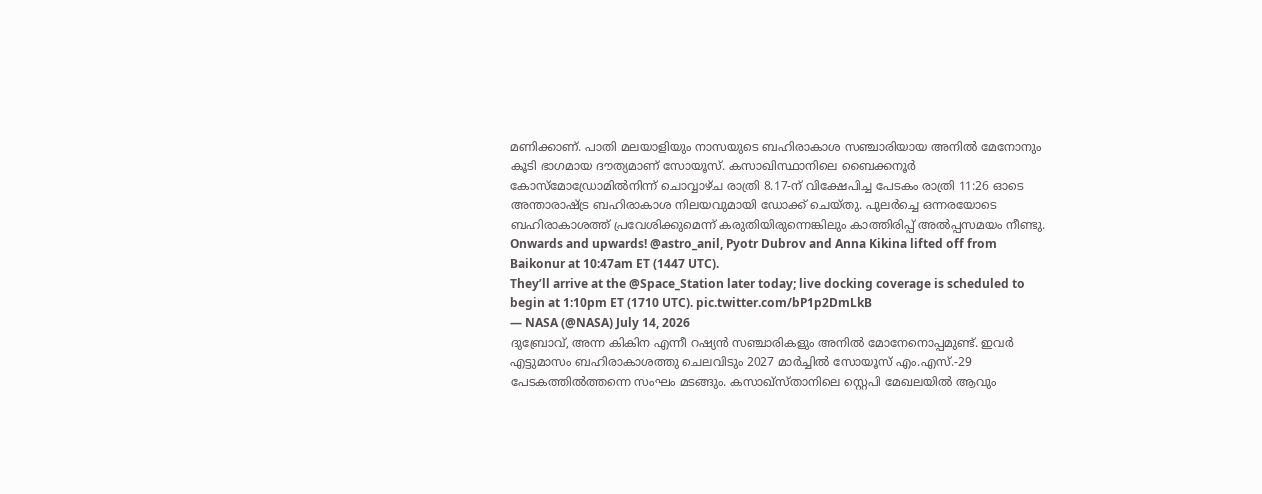മണിക്കാണ്. പാതി മലയാളിയും നാസയുടെ ബഹിരാകാശ സഞ്ചാരിയായ അനിൽ മേനോനും കൂടി ഭാഗമായ ദൗത്യമാണ് സോയൂസ്. കസാഖിസ്ഥാനിലെ ബൈക്കനൂർ കോസ്മോഡ്രോമിൽനിന്ന് ചൊവ്വാഴ്ച രാത്രി 8.17-ന് വിക്ഷേപിച്ച പേടകം രാത്രി 11:26 ഓടെ അന്താരാഷ്ട്ര ബഹിരാകാശ നിലയവുമായി ഡോക്ക് ചെയ്തു. പുലർച്ചെ ഒന്നരയോടെ ബഹിരാകാശത്ത് പ്രവേശിക്കുമെന്ന് കരുതിയിരുന്നെങ്കിലും കാത്തിരിപ്പ് അൽപ്പസമയം നീണ്ടു.
Onwards and upwards! @astro_anil, Pyotr Dubrov and Anna Kikina lifted off from Baikonur at 10:47am ET (1447 UTC).
They’ll arrive at the @Space_Station later today; live docking coverage is scheduled to begin at 1:10pm ET (1710 UTC). pic.twitter.com/bP1p2DmLkB
— NASA (@NASA) July 14, 2026
ദുബ്രോവ്, അന്ന കികിന എന്നീ റഷ്യൻ സഞ്ചാരികളും അനിൽ മോനേനൊപ്പമുണ്ട്. ഇവർ എട്ടുമാസം ബഹിരാകാശത്തു ചെലവിടും 2027 മാർച്ചിൽ സോയൂസ് എം.എസ്.-29 പേടകത്തിൽത്തന്നെ സംഘം മടങ്ങും. കസാഖ്സ്താനിലെ സ്റ്റെപി മേഖലയിൽ ആവും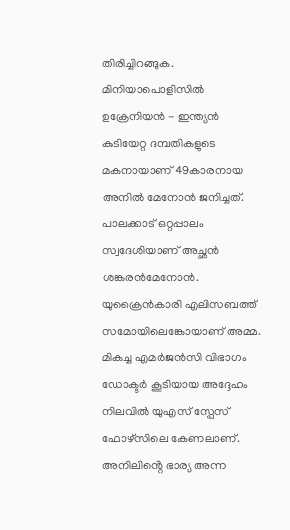തിരിച്ചിറങ്ങുക.
മിനിയാപൊളിസിൽ ഉക്രേനിയൻ - ഇന്ത്യൻ കുടിയേറ്റ ദമ്പതികളുടെ മകനായാണ് 49കാരനായ അനിൽ മേനോൻ ജനിച്ചത്. പാലക്കാട് ഒറ്റപ്പാലം സ്വദേശിയാണ് അച്ഛൻ ശങ്കരൻമേനോൻ. യുക്രൈൻകാരി എലിസബത്ത് സമോയിലെങ്കോയാണ് അമ്മ. മികച്ച എമർജൻസി വിഭാഗം ഡോക്ടർ കൂടിയായ അദ്ദേഹം നിലവിൽ യുഎസ് സ്പേസ് ഫോഴ്സിലെ കേണലാണ്. അനിലിൻ്റെ ഭാര്യ അന്ന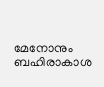മേനോനും ബഹിരാകാശ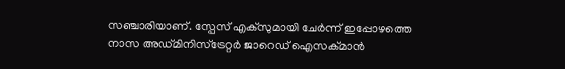സഞ്ചാരിയാണ്. സ്പേസ് എക്സുമായി ചേർന്ന് ഇപ്പോഴത്തെ നാസ അഡ്മിനിസ്ട്രേറ്റർ ജാറെഡ് ഐസക്മാൻ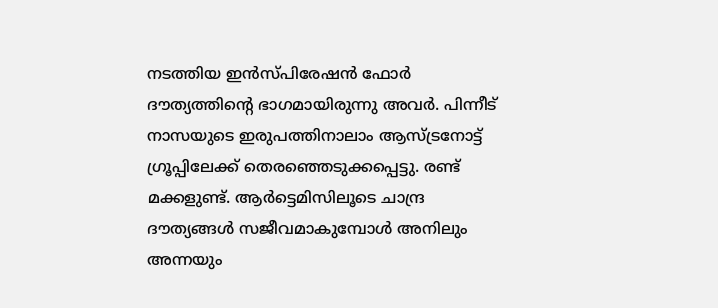നടത്തിയ ഇൻസ്പിരേഷൻ ഫോർ ദൗത്യത്തിന്റെ ഭാഗമായിരുന്നു അവർ. പിന്നീട് നാസയുടെ ഇരുപത്തിനാലാം ആസ്ട്രനോട്ട് ഗ്രൂപ്പിലേക്ക് തെരഞ്ഞെടുക്കപ്പെട്ടു. രണ്ട് മക്കളുണ്ട്. ആർട്ടെമിസിലൂടെ ചാന്ദ്ര ദൗത്യങ്ങൾ സജീവമാകുമ്പോൾ അനിലും അന്നയും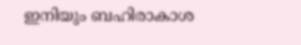ഇനിയും ബഹിരാകാശ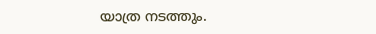യാത്ര നടത്തും.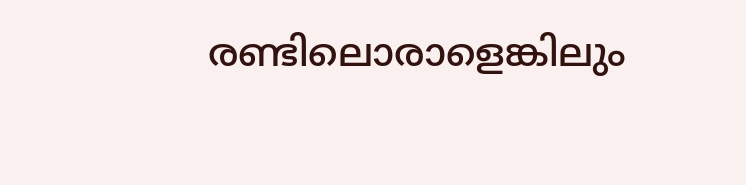രണ്ടിലൊരാളെങ്കിലും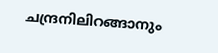ചന്ദ്രനിലിറങ്ങാനും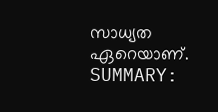സാധ്യത ഏറെയാണ്.
SUMMARY: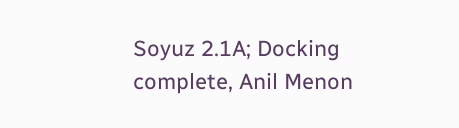Soyuz 2.1A; Docking complete, Anil Menon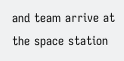and team arrive at the space station